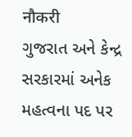नौकरी
ગુજરાત અને કેન્દ્ર સરકારમાં અનેક મહત્વના પદ પર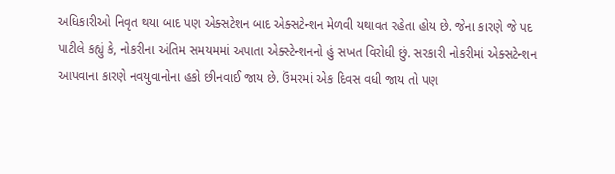અધિકારીઓ નિવૃત થયા બાદ પણ એક્સટેશન બાદ એક્સટેન્શન મેળવી યથાવત રહેતા હોય છે. જેના કારણે જે પદ
પાટીલે કહ્યું કે, નોકરીના અંતિમ સમયમમાં અપાતા એક્સ્ટેન્શનનો હું સખત વિરોધી છું. સરકારી નોકરીમાં એક્સટેન્શન આપવાના કારણે નવયુવાનોના હકો છીનવાઈ જાય છે. ઉંમરમાં એક દિવસ વધી જાય તો પણ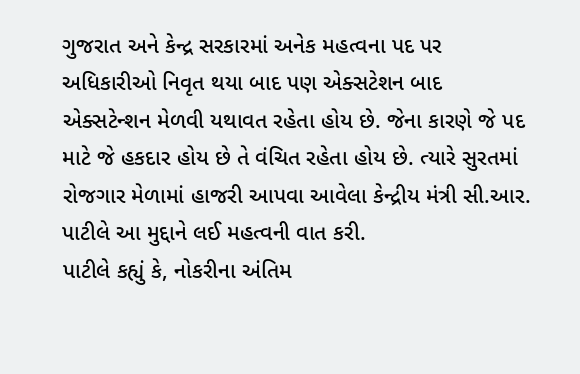ગુજરાત અને કેન્દ્ર સરકારમાં અનેક મહત્વના પદ પર અધિકારીઓ નિવૃત થયા બાદ પણ એક્સટેશન બાદ એક્સટેન્શન મેળવી યથાવત રહેતા હોય છે. જેના કારણે જે પદ માટે જે હકદાર હોય છે તે વંચિત રહેતા હોય છે. ત્યારે સુરતમાં રોજગાર મેળામાં હાજરી આપવા આવેલા કેન્દ્રીય મંત્રી સી.આર. પાટીલે આ મુદ્દાને લઈ મહત્વની વાત કરી.
પાટીલે કહ્યું કે, નોકરીના અંતિમ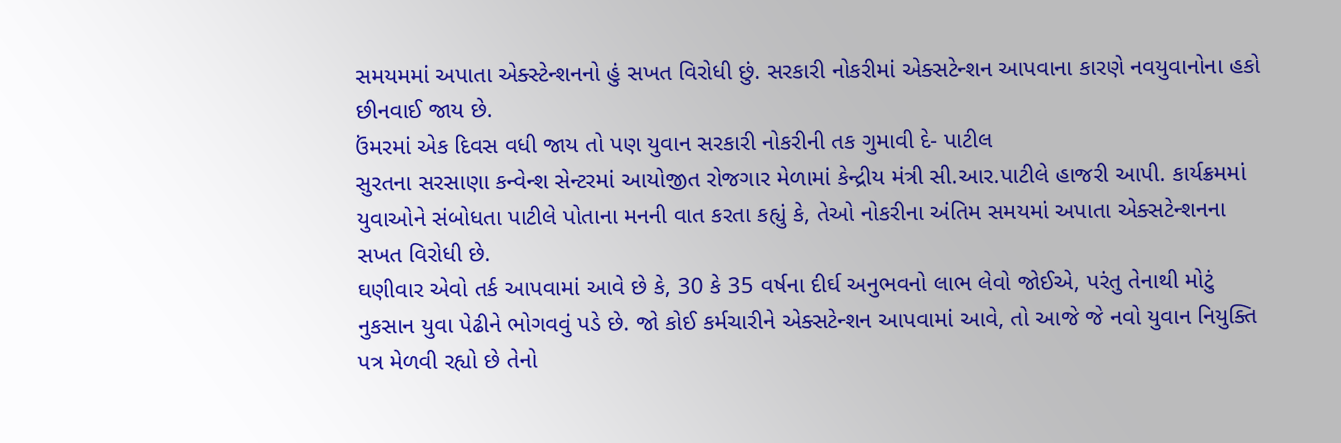સમયમમાં અપાતા એક્સ્ટેન્શનનો હું સખત વિરોધી છું. સરકારી નોકરીમાં એક્સટેન્શન આપવાના કારણે નવયુવાનોના હકો છીનવાઈ જાય છે.
ઉંમરમાં એક દિવસ વધી જાય તો પણ યુવાન સરકારી નોકરીની તક ગુમાવી દે- પાટીલ
સુરતના સરસાણા કન્વેન્શ સેન્ટરમાં આયોજીત રોજગાર મેળામાં કેન્દ્રીય મંત્રી સી.આર.પાટીલે હાજરી આપી. કાર્યક્રમમાં યુવાઓને સંબોધતા પાટીલે પોતાના મનની વાત કરતા કહ્યું કે, તેઓ નોકરીના અંતિમ સમયમાં અપાતા એક્સટેન્શનના સખત વિરોધી છે.
ઘણીવાર એવો તર્ક આપવામાં આવે છે કે, 30 કે 35 વર્ષના દીર્ઘ અનુભવનો લાભ લેવો જોઈએ, પરંતુ તેનાથી મોટું નુકસાન યુવા પેઢીને ભોગવવું પડે છે. જો કોઈ કર્મચારીને એક્સટેન્શન આપવામાં આવે, તો આજે જે નવો યુવાન નિયુક્તિ પત્ર મેળવી રહ્યો છે તેનો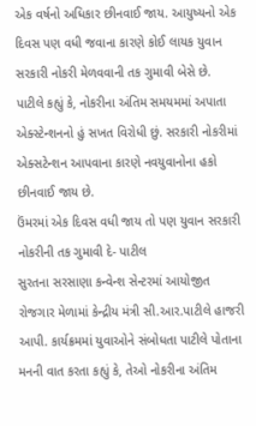એક વર્ષનો અધિકાર છીનવાઈ જાય. આયુષ્યનો એક દિવસ પણ વધી જવાના કારણે કોઈ લાયક યુવાન સરકારી નોકરી મેળવવાની તક ગુમાવી બેસે છે.
પાટીલે કહ્યું કે, નોકરીના અંતિમ સમયમમાં અપાતા એક્સ્ટેન્શનનો હું સખત વિરોધી છું. સરકારી નોકરીમાં એક્સટેન્શન આપવાના કારણે નવયુવાનોના હકો છીનવાઈ જાય છે.
ઉંમરમાં એક દિવસ વધી જાય તો પણ યુવાન સરકારી નોકરીની તક ગુમાવી દે- પાટીલ
સુરતના સરસાણા કન્વેન્શ સેન્ટરમાં આયોજીત રોજગાર મેળામાં કેન્દ્રીય મંત્રી સી.આર.પાટીલે હાજરી આપી. કાર્યક્રમમાં યુવાઓને સંબોધતા પાટીલે પોતાના મનની વાત કરતા કહ્યું કે, તેઓ નોકરીના અંતિમ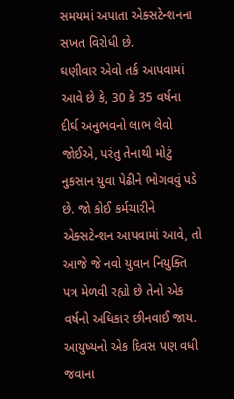સમયમાં અપાતા એક્સટેન્શનના સખત વિરોધી છે.
ઘણીવાર એવો તર્ક આપવામાં આવે છે કે, 30 કે 35 વર્ષના દીર્ઘ અનુભવનો લાભ લેવો જોઈએ, પરંતુ તેનાથી મોટું નુકસાન યુવા પેઢીને ભોગવવું પડે છે. જો કોઈ કર્મચારીને એક્સટેન્શન આપવામાં આવે, તો આજે જે નવો યુવાન નિયુક્તિ પત્ર મેળવી રહ્યો છે તેનો એક વર્ષનો અધિકાર છીનવાઈ જાય. આયુષ્યનો એક દિવસ પણ વધી જવાના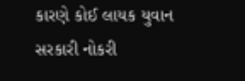કારણે કોઈ લાયક યુવાન સરકારી નોકરી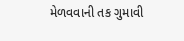મેળવવાની તક ગુમાવી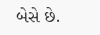બેસે છે.